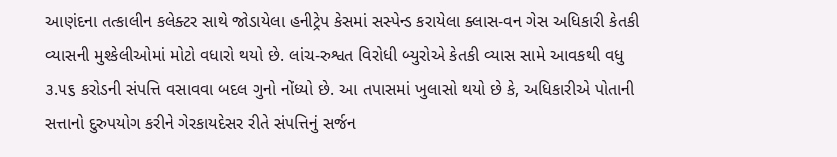આણંદના તત્કાલીન કલેક્ટર સાથે જોડાયેલા હનીટ્રેપ કેસમાં સસ્પેન્ડ કરાયેલા ક્લાસ-વન ગેસ અધિકારી કેતકી વ્યાસની મુશ્કેલીઓમાં મોટો વધારો થયો છે. લાંચ-રુશ્વત વિરોધી બ્યુરોએ કેતકી વ્યાસ સામે આવકથી વધુ ૩.૫૬ કરોડની સંપત્તિ વસાવવા બદલ ગુનો નોંધ્યો છે. આ તપાસમાં ખુલાસો થયો છે કે, અધિકારીએ પોતાની સત્તાનો દુરુપયોગ કરીને ગેરકાયદેસર રીતે સંપત્તિનું સર્જન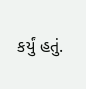કર્યું હતું.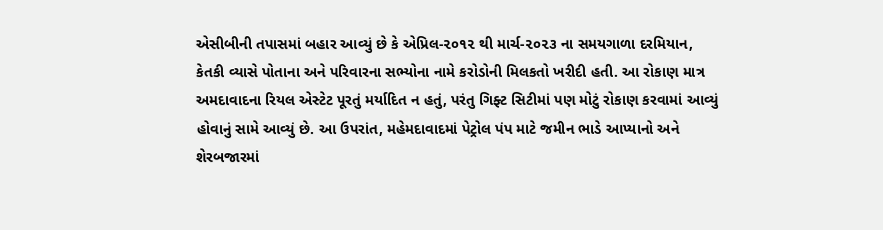એસીબીની તપાસમાં બહાર આવ્યું છે કે એપ્રિલ-૨૦૧૨ થી માર્ચ-૨૦૨૩ ના સમયગાળા દરમિયાન, કેતકી વ્યાસે પોતાના અને પરિવારના સભ્યોના નામે કરોડોની મિલકતો ખરીદી હતી. આ રોકાણ માત્ર અમદાવાદના રિયલ એસ્ટેટ પૂરતું મર્યાદિત ન હતું, પરંતુ ગિફ્ટ સિટીમાં પણ મોટું રોકાણ કરવામાં આવ્યું હોવાનું સામે આવ્યું છે. આ ઉપરાંત, મહેમદાવાદમાં પેટ્રોલ પંપ માટે જમીન ભાડે આપ્યાનો અને શેરબજારમાં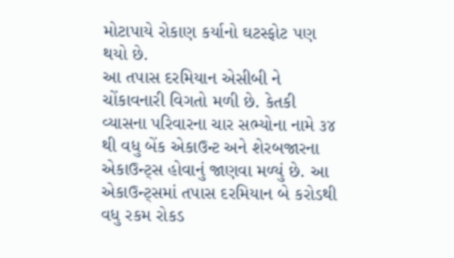મોટાપાયે રોકાણ કર્યાનો ઘટસ્ફોટ પણ થયો છે.
આ તપાસ દરમિયાન એસીબી ને ચોંકાવનારી વિગતો મળી છે. કેતકી વ્યાસના પરિવારના ચાર સભ્યોના નામે ૩૪ થી વધુ બેંક એકાઉન્ટ અને શેરબજારના એકાઉન્ટ્સ હોવાનું જાણવા મળ્યું છે. આ એકાઉન્ટ્સમાં તપાસ દરમિયાન બે કરોડથી વધુ રકમ રોકડ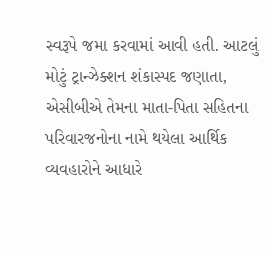સ્વરૂપે જમા કરવામાં આવી હતી. આટલું મોટું ટ્રાન્ઝેક્શન શંકાસ્પદ જણાતા, એસીબીએ તેમના માતા-પિતા સહિતના પરિવારજનોના નામે થયેલા આર્થિક વ્યવહારોને આધારે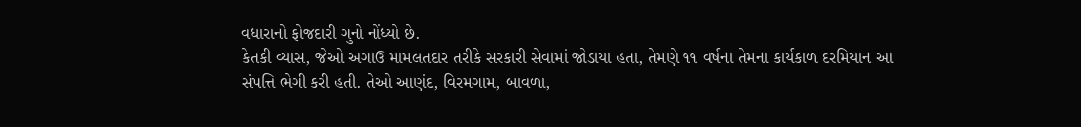વધારાનો ફોજદારી ગુનો નોંધ્યો છે.
કેતકી વ્યાસ, જેઓ અગાઉ મામલતદાર તરીકે સરકારી સેવામાં જોડાયા હતા, તેમણે ૧૧ વર્ષના તેમના કાર્યકાળ દરમિયાન આ સંપત્તિ ભેગી કરી હતી. તેઓ આણંદ, વિરમગામ, બાવળા,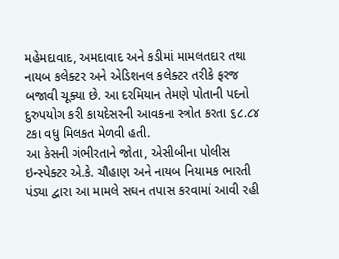મહેમદાવાદ, અમદાવાદ અને કડીમાં મામલતદાર તથા નાયબ કલેક્ટર અને એડિશનલ કલેક્ટર તરીકે ફરજ બજાવી ચૂક્યા છે. આ દરમિયાન તેમણે પોતાની પદનો દુરુપયોગ કરી કાયદેસરની આવકના સ્ત્રોત કરતા ૬૮.૮૪ ટકા વધુ મિલકત મેળવી હતી.
આ કેસની ગંભીરતાને જોતા, એસીબીના પોલીસ ઇન્સ્પેક્ટર એ.કે. ચૌહાણ અને નાયબ નિયામક ભારતી પંડ્યા દ્વારા આ મામલે સઘન તપાસ કરવામાં આવી રહી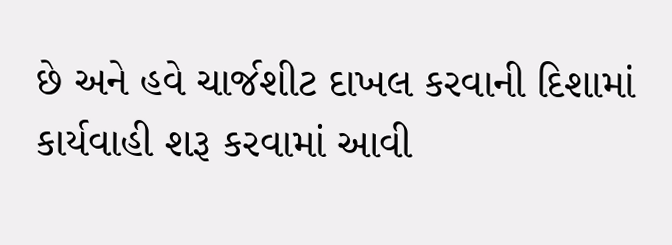છે અને હવે ચાર્જશીટ દાખલ કરવાની દિશામાં કાર્યવાહી શરૂ કરવામાં આવી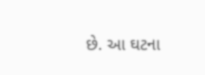છે. આ ઘટના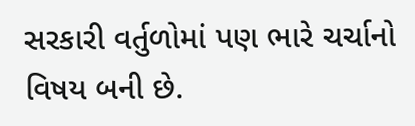સરકારી વર્તુળોમાં પણ ભારે ચર્ચાનો વિષય બની છે.